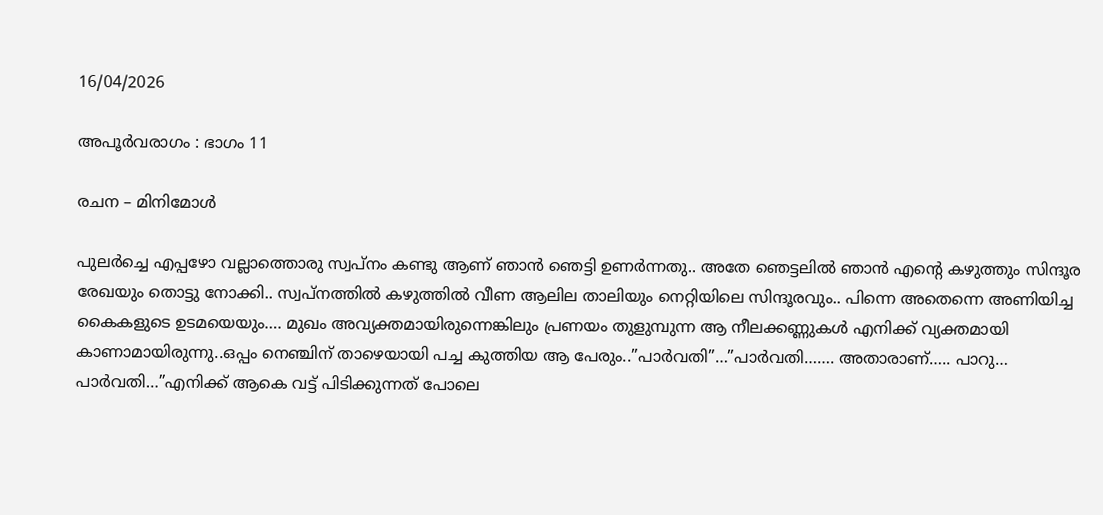16/04/2026

അപൂർവരാഗം : ഭാഗം 11

രചന – മിനിമോൾ

പുലര്‍ച്ചെ എപ്പഴോ വല്ലാത്തൊരു സ്വപ്നം കണ്ടു ആണ് ഞാന്‍ ഞെട്ടി ഉണര്‍ന്നതു.. അതേ ഞെട്ടലിൽ ഞാന്‍ എന്റെ കഴുത്തും സിന്ദൂര രേഖയും തൊട്ടു നോക്കി.. സ്വപ്നത്തില്‍ കഴുത്തില്‍ വീണ ആലില താലിയും നെറ്റിയിലെ സിന്ദൂരവും.. പിന്നെ അതെന്നെ അണിയിച്ച കൈകളുടെ ഉടമയെയും…. മുഖം അവ്യക്തമായിരുന്നെങ്കിലും പ്രണയം തുളുമ്പുന്ന ആ നീലക്കണ്ണുകള്‍ എനിക്ക് വ്യക്തമായി കാണാമായിരുന്നു..ഒപ്പം നെഞ്ചിന് താഴെയായി പച്ച കുത്തിയ ആ പേരും..”പാർവതി”…”പാര്‍വതി……. അതാരാണ്….. പാറു… പാര്‍വതി…”എനിക്ക് ആകെ വട്ട് പിടിക്കുന്നത് പോലെ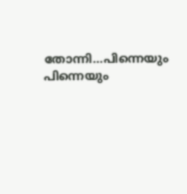തോന്നി…പിന്നെയും പിന്നെയും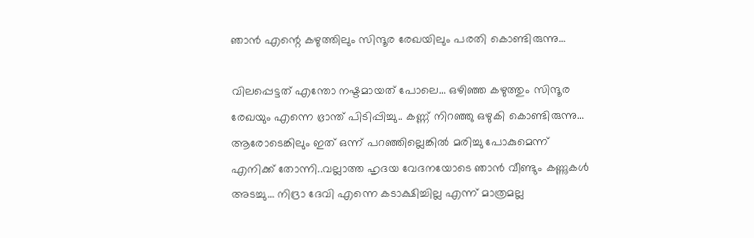ഞാന്‍ എന്റെ കഴുത്തിലും സിന്ദൂര രേഖയിലും പരതി കൊണ്ടിരുന്നു…

വിലപ്പെട്ടത് എന്തോ നഷ്ടമായത് പോലെ… ഒഴിഞ്ഞ കഴുത്തും സിന്ദൂര രേഖയും എന്നെ ഭ്രാന്ത് പിടിപ്പിച്ചു.. കണ്ണ് നിറഞ്ഞു ഒഴുകി കൊണ്ടിരുന്നു… ആരോടെങ്കിലും ഇത് ഒന്ന് പറഞ്ഞില്ലെങ്കില്‍ മരിച്ചു പോകുമെന്ന് എനിക്ക് തോന്നി..വല്ലാത്ത ഹൃദയ വേദനയോടെ ഞാന്‍ വീണ്ടും കണ്ണുകൾ അടച്ചു… നിദ്രാ ദേവി എന്നെ കടാക്ഷിച്ചില്ല എന്ന് മാത്രമല്ല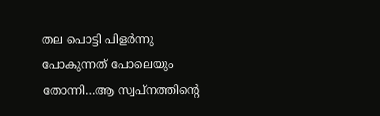തല പൊട്ടി പിളര്‍ന്നു പോകുന്നത് പോലെയും തോന്നി…ആ സ്വപ്നത്തിന്റെ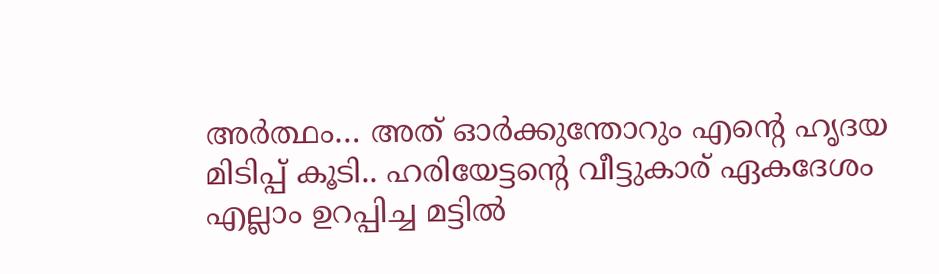അര്‍ത്ഥം… അത് ഓര്‍ക്കുന്തോറും എന്റെ ഹൃദയ മിടിപ്പ് കൂടി.. ഹരിയേട്ടന്റെ വീട്ടുകാര് ഏകദേശം എല്ലാം ഉറപ്പിച്ച മട്ടില്‍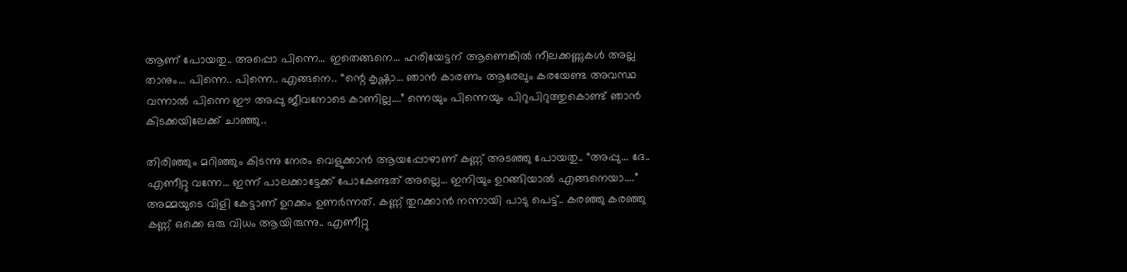ആണ് പോയതു.. അപ്പൊ പിന്നെ… ഇതെങ്ങനെ… ഹരിയേട്ടന് ആണെങ്കില്‍ നീലക്കണ്ണുകള്‍ അല്ല താനും… പിന്നെ.. പിന്നെ.. എങ്ങനെ.. “ന്റെ കൃഷ്ണാ… ഞാൻ കാരണം ആരേലും കരയേണ്ട അവസ്ഥ വന്നാല്‍ പിന്നെ ഈ അപ്പു ജീവനോടെ കാണില്ല….” ന്നെയും പിന്നെയും പിറുപിറുത്തുകൊണ്ട് ഞാന്‍ കിടക്കയിലേക്ക് ചാഞ്ഞു..

തിരിഞ്ഞും മറിഞ്ഞും കിടന്നു നേരം വെളുക്കാന്‍ ആയപ്പോഴാണ് കണ്ണ് അടഞ്ഞു പോയതു.. “അപ്പു… ദേ.. എണീറ്റു വന്നേ… ഇന്ന് പാലക്കാട്ടേക്ക് പോകേണ്ടത് അല്ലെ… ഇനിയും ഉറങ്ങിയാല്‍ എങ്ങനെയാ….” അമ്മയുടെ വിളി കേട്ടാണ് ഉറക്കം ഉണര്‍ന്നത്. കണ്ണ് തുറക്കാന്‍ നന്നായി പാടു പെട്ട്.. കരഞ്ഞു കരഞ്ഞു കണ്ണ് ഒക്കെ ഒരു വിധം ആയിരുന്നു.. എണീറ്റു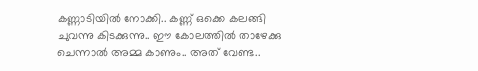കണ്ണാടിയിൽ നോക്കി.. കണ്ണ് ഒക്കെ കലങ്ങി ചുവന്നു കിടക്കുന്നു.. ഈ കോലത്തിൽ താഴേക്കു ചെന്നാൽ അമ്മ കാണും.. അത് വേണ്ട..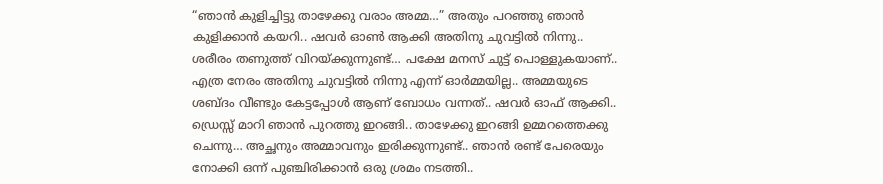“ഞാൻ കുളിച്ചിട്ടു താഴേക്കു വരാം അമ്മ…” അതും പറഞ്ഞു ഞാന്‍ കുളിക്കാന്‍ കയറി.. ഷവർ ഓൺ ആക്കി അതിനു ചുവട്ടില്‍ നിന്നു.. ശരീരം തണുത്ത് വിറയ്ക്കുന്നുണ്ട്… പക്ഷേ മനസ് ചുട്ട് പൊള്ളുകയാണ്.. എത്ര നേരം അതിനു ചുവട്ടില്‍ നിന്നു എന്ന് ഓര്‍മ്മയില്ല.. അമ്മയുടെ ശബ്ദം വീണ്ടും കേട്ടപ്പോൾ ആണ് ബോധം വന്നത്.. ഷവർ ഓഫ് ആക്കി.. ഡ്രെസ്സ് മാറി ഞാന്‍ പുറത്തു ഇറങ്ങി.. താഴേക്കു ഇറങ്ങി ഉമ്മറത്തെക്കു ചെന്നു… അച്ഛനും അമ്മാവനും ഇരിക്കുന്നുണ്ട്.. ഞാൻ രണ്ട് പേരെയും നോക്കി ഒന്ന് പുഞ്ചിരിക്കാന്‍ ഒരു ശ്രമം നടത്തി..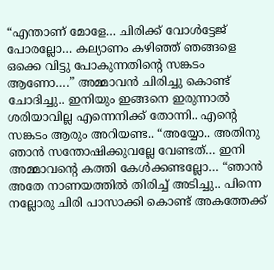“എന്താണ് മോളേ… ചിരിക്ക് വോള്‍ട്ടേജ് പോരല്ലോ… കല്യാണം കഴിഞ്ഞ് ഞങ്ങളെ ഒക്കെ വിട്ടു പോകുന്നതിന്റെ സങ്കടം ആണോ….” അമ്മാവന്‍ ചിരിച്ചു കൊണ്ട് ചോദിച്ചു.. ഇനിയും ഇങ്ങനെ ഇരുന്നാല്‍ ശരിയാവില്ല എന്നെനിക്ക് തോന്നി.. എന്റെ സങ്കടം ആരും അറിയണ്ട.. “അയ്യോ.. അതിനു ഞാന്‍ സന്തോഷിക്കുവല്ലേ വേണ്ടത്… ഇനി അമ്മാവന്റെ കത്തി കേൾക്കണ്ടല്ലോ… “ഞാൻ അതേ നാണയത്തില്‍ തിരിച്ച് അടിച്ചു.. പിന്നെ നല്ലോരു ചിരി പാസാക്കി കൊണ്ട് അകത്തേക്ക്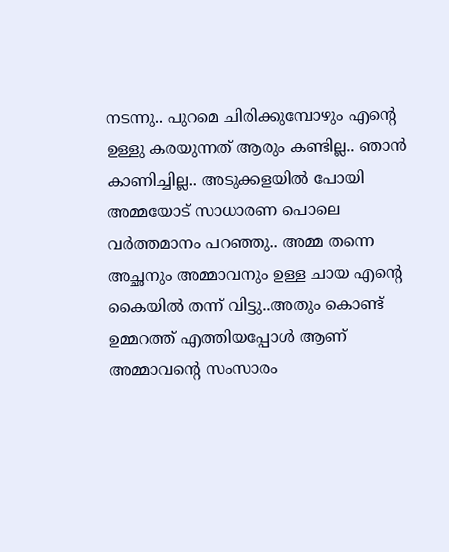നടന്നു.. പുറമെ ചിരിക്കുമ്പോഴും എന്റെ ഉള്ളു കരയുന്നത് ആരും കണ്ടില്ല.. ഞാൻ കാണിച്ചില്ല.. അടുക്കളയില്‍ പോയി അമ്മയോട് സാധാരണ പൊലെ വർത്തമാനം പറഞ്ഞു.. അമ്മ തന്നെ അച്ഛനും അമ്മാവനും ഉള്ള ചായ എന്റെ കൈയിൽ തന്ന്‌ വിട്ടു..അതും കൊണ്ട് ഉമ്മറത്ത് എത്തിയപ്പോൾ ആണ് അമ്മാവന്റെ സംസാരം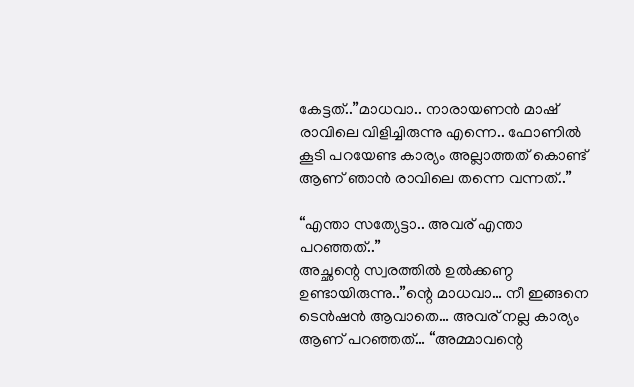കേട്ടത്..”മാധവാ.. നാരായണന്‍ മാഷ് രാവിലെ വിളിച്ചിരുന്നു എന്നെ.. ഫോണിൽ കൂടി പറയേണ്ട കാര്യം അല്ലാത്തത് കൊണ്ട് ആണ് ഞാന്‍ രാവിലെ തന്നെ വന്നത്‌..”

“എന്താ സത്യേട്ടാ.. അവര് എന്താ പറഞ്ഞത്..”
അച്ഛന്റെ സ്വരത്തില്‍ ഉല്‍ക്കണ്ഠ ഉണ്ടായിരുന്നു..”ന്റെ മാധവാ… നീ ഇങ്ങനെ ടെന്‍ഷന്‍ ആവാതെ… അവര് നല്ല കാര്യം ആണ് പറഞ്ഞത്… “അമ്മാവന്റെ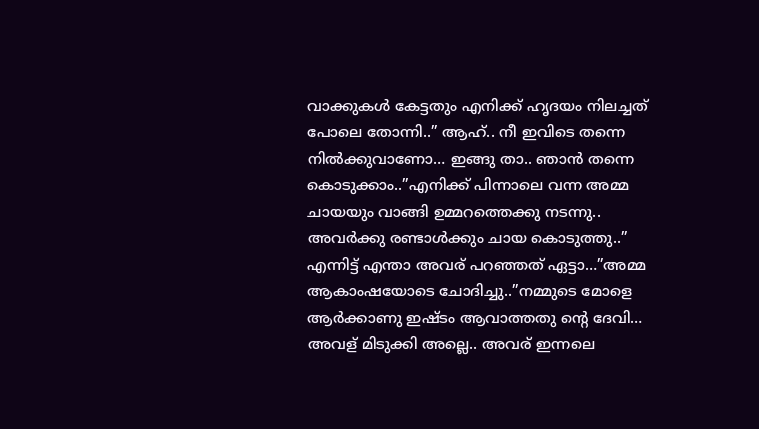വാക്കുകൾ കേട്ടതും എനിക്ക് ഹൃദയം നിലച്ചത് പോലെ തോന്നി..” ആഹ്.. നീ ഇവിടെ തന്നെ നില്‍ക്കുവാണോ… ഇങ്ങു താ.. ഞാൻ തന്നെ കൊടുക്കാം..”എനിക്ക് പിന്നാലെ വന്ന അമ്മ ചായയും വാങ്ങി ഉമ്മറത്തെക്കു നടന്നു.. അവര്‍ക്കു രണ്ടാൾക്കും ചായ കൊടുത്തു..” എന്നിട്ട് എന്താ അവര് പറഞ്ഞത് ഏട്ടാ…”അമ്മ ആകാംഷയോടെ ചോദിച്ചു..”നമ്മുടെ മോളെ ആര്‍ക്കാണു ഇഷ്ടം ആവാത്തതു ന്റെ ദേവി… അവള് മിടുക്കി അല്ലെ.. അവര് ഇന്നലെ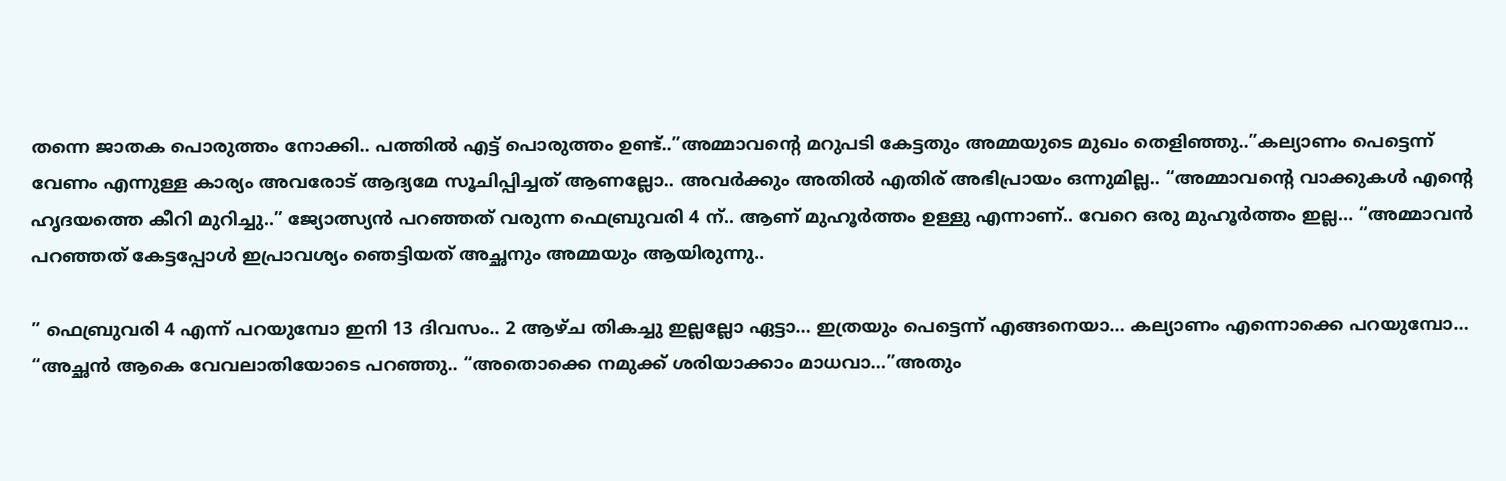തന്നെ ജാതക പൊരുത്തം നോക്കി.. പത്തില്‍ എട്ട് പൊരുത്തം ഉണ്ട്..”അമ്മാവന്റെ മറുപടി കേട്ടതും അമ്മയുടെ മുഖം തെളിഞ്ഞു..”കല്യാണം പെട്ടെന്ന് വേണം എന്നുള്ള കാര്യം അവരോട് ആദ്യമേ സൂചിപ്പിച്ചത് ആണല്ലോ.. അവര്‍ക്കും അതിൽ എതിര്‌ അഭിപ്രായം ഒന്നുമില്ല.. “അമ്മാവന്റെ വാക്കുകൾ എന്റെ ഹൃദയത്തെ കീറി മുറിച്ചു..” ജ്യോത്സ്യന്‍ പറഞ്ഞത് വരുന്ന ഫെബ്രുവരി 4 ന്.. ആണ് മുഹൂര്‍ത്തം ഉള്ളു എന്നാണ്.. വേറെ ഒരു മുഹൂര്‍ത്തം ഇല്ല… “അമ്മാവന്‍ പറഞ്ഞത് കേട്ടപ്പോൾ ഇപ്രാവശ്യം ഞെട്ടിയത് അച്ഛനും അമ്മയും ആയിരുന്നു..

” ഫെബ്രുവരി 4 എന്ന് പറയുമ്പോ ഇനി 13 ദിവസം.. 2 ആഴ്‌ച തികച്ചു ഇല്ലല്ലോ ഏട്ടാ… ഇത്രയും പെട്ടെന്ന് എങ്ങനെയാ… കല്യാണം എന്നൊക്കെ പറയുമ്പോ… “അച്ഛൻ ആകെ വേവലാതിയോടെ പറഞ്ഞു.. “അതൊക്കെ നമുക്ക് ശരിയാക്കാം മാധവാ…”അതും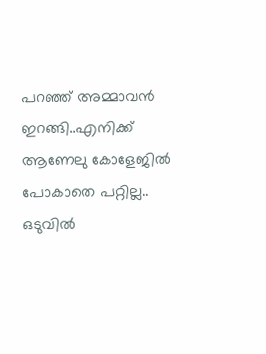പറഞ്ഞ്‌ അമ്മാവന്‍ ഇറങ്ങി..എനിക്ക് ആണേലു കോളേജിൽ പോകാതെ പറ്റില്ല.. ഒടുവില്‍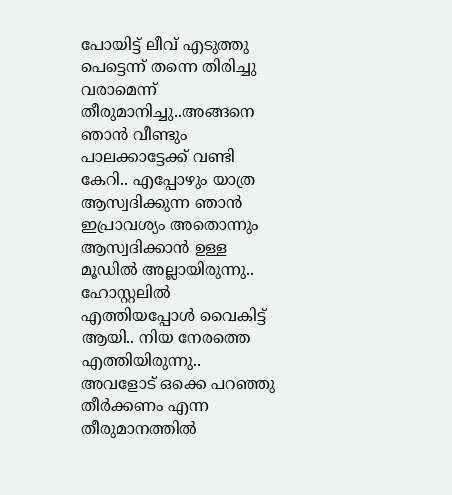പോയിട്ട് ലീവ് എടുത്തു പെട്ടെന്ന് തന്നെ തിരിച്ചു വരാമെന്ന് തീരുമാനിച്ചു..അങ്ങനെ ഞാന്‍ വീണ്ടും പാലക്കാട്ടേക്ക് വണ്ടി കേറി.. എപ്പോഴും യാത്ര ആസ്വദിക്കുന്ന ഞാന്‍ ഇപ്രാവശ്യം അതൊന്നും ആസ്വദിക്കാന്‍ ഉള്ള മൂഡിൽ അല്ലായിരുന്നു.. ഹോസ്റ്റലില്‍ എത്തിയപ്പോൾ വൈകിട്ട് ആയി.. നിയ നേരത്തെ എത്തിയിരുന്നു.. അവളോട് ഒക്കെ പറഞ്ഞു തീര്‍ക്കണം എന്ന തീരുമാനത്തില്‍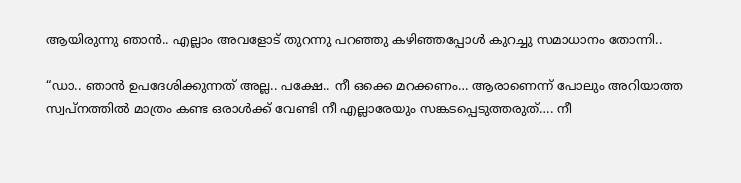ആയിരുന്നു ഞാന്‍.. എല്ലാം അവളോട് തുറന്നു പറഞ്ഞു കഴിഞ്ഞപ്പോൾ കുറച്ചു സമാധാനം തോന്നി..

“ഡാ.. ഞാൻ ഉപദേശിക്കുന്നത് അല്ല.. പക്ഷേ.. നീ ഒക്കെ മറക്കണം… ആരാണെന്ന് പോലും അറിയാത്ത സ്വപ്നത്തില്‍ മാത്രം കണ്ട ഒരാൾക്ക് വേണ്ടി നീ എല്ലാരേയും സങ്കടപ്പെടുത്തരുത്…. നീ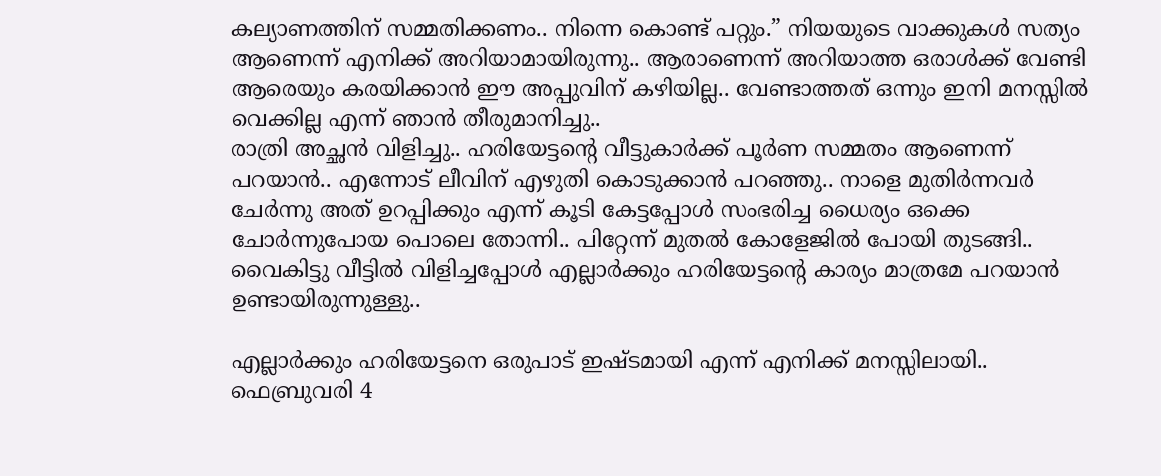കല്യാണത്തിന് സമ്മതിക്കണം.. നിന്നെ കൊണ്ട് പറ്റും.” നിയയുടെ വാക്കുകൾ സത്യം ആണെന്ന് എനിക്ക് അറിയാമായിരുന്നു.. ആരാണെന്ന് അറിയാത്ത ഒരാള്‍ക്ക് വേണ്ടി ആരെയും കരയിക്കാൻ ഈ അപ്പുവിന് കഴിയില്ല.. വേണ്ടാത്തത് ഒന്നും ഇനി മനസ്സിൽ വെക്കില്ല എന്ന് ഞാന്‍ തീരുമാനിച്ചു..
രാത്രി അച്ഛൻ വിളിച്ചു.. ഹരിയേട്ടന്റെ വീട്ടുകാർക്ക് പൂര്‍ണ സമ്മതം ആണെന്ന് പറയാന്‍.. എന്നോട് ലീവിന് എഴുതി കൊടുക്കാൻ പറഞ്ഞു.. നാളെ മുതിര്‍ന്നവര്‍ ചേര്‍ന്നു അത് ഉറപ്പിക്കും എന്ന് കൂടി കേട്ടപ്പോൾ സംഭരിച്ച ധൈര്യം ഒക്കെ ചോര്‍ന്നുപോയ പൊലെ തോന്നി.. പിറ്റേന്ന് മുതൽ കോളേജിൽ പോയി തുടങ്ങി.. വൈകിട്ടു വീട്ടില്‍ വിളിച്ചപ്പോള്‍ എല്ലാര്‍ക്കും ഹരിയേട്ടന്റെ കാര്യം മാത്രമേ പറയാൻ ഉണ്ടായിരുന്നുള്ളു..

എല്ലാര്‍ക്കും ഹരിയേട്ടനെ ഒരുപാട് ഇഷ്ടമായി എന്ന് എനിക്ക് മനസ്സിലായി.. ഫെബ്രുവരി 4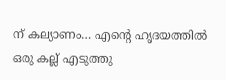ന് കല്യാണം… എന്റെ ഹൃദയത്തിൽ ഒരു കല്ല് എടുത്തു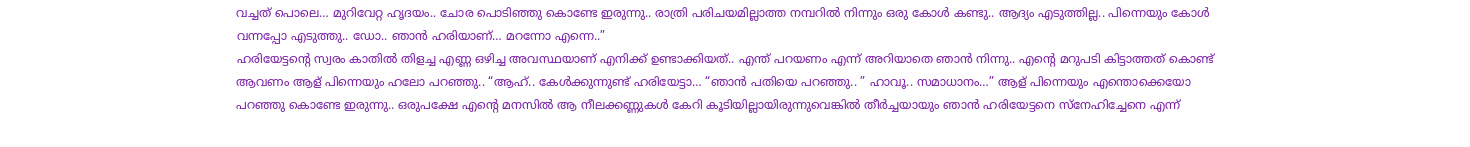വച്ചത് പൊലെ… മുറിവേറ്റ ഹൃദയം.. ചോര പൊടിഞ്ഞു കൊണ്ടേ ഇരുന്നു.. രാത്രി പരിചയമില്ലാത്ത നമ്പറിൽ നിന്നും ഒരു കോൾ കണ്ടു.. ആദ്യം എടുത്തില്ല.. പിന്നെയും കോൾ വന്നപ്പോ എടുത്തു.. ഡോ.. ഞാൻ ഹരിയാണ്… മറന്നോ എന്നെ..”
ഹരിയേട്ടന്റെ സ്വരം കാതില്‍ തിളച്ച എണ്ണ ഒഴിച്ച അവസ്ഥയാണ് എനിക്ക് ഉണ്ടാക്കിയത്.. എന്ത് പറയണം എന്ന് അറിയാതെ ഞാന്‍ നിന്നു.. എന്റെ മറുപടി കിട്ടാത്തത് കൊണ്ട് ആവണം ആള്‌ പിന്നെയും ഹലോ പറഞ്ഞു.. “ആഹ്.. കേള്‍ക്കുന്നുണ്ട് ഹരിയേട്ടാ… “ഞാൻ പതിയെ പറഞ്ഞു.. ” ഹാവൂ.. സമാധാനം…” ആള് പിന്നെയും എന്തൊക്കെയോ പറഞ്ഞു കൊണ്ടേ ഇരുന്നു.. ഒരുപക്ഷേ എന്റെ മനസില്‍ ആ നീലക്കണ്ണുകള്‍ കേറി കൂടിയില്ലായിരുന്നുവെങ്കിൽ തീര്‍ച്ചയായും ഞാന്‍ ഹരിയേട്ടനെ സ്നേഹിച്ചേനെ എന്ന്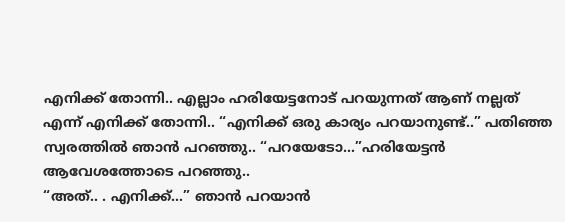എനിക്ക് തോന്നി.. എല്ലാം ഹരിയേട്ടനോട് പറയുന്നത്‌ ആണ് നല്ലത് എന്ന് എനിക്ക് തോന്നി.. “എനിക്ക് ഒരു കാര്യം പറയാനുണ്ട്..” പതിഞ്ഞ സ്വരത്തില്‍ ഞാന്‍ പറഞ്ഞു.. “പറയേടോ…”ഹരിയേട്ടൻ ആവേശത്തോടെ പറഞ്ഞു..
“അത്.. . എനിക്ക്…” ഞാൻ പറയാന്‍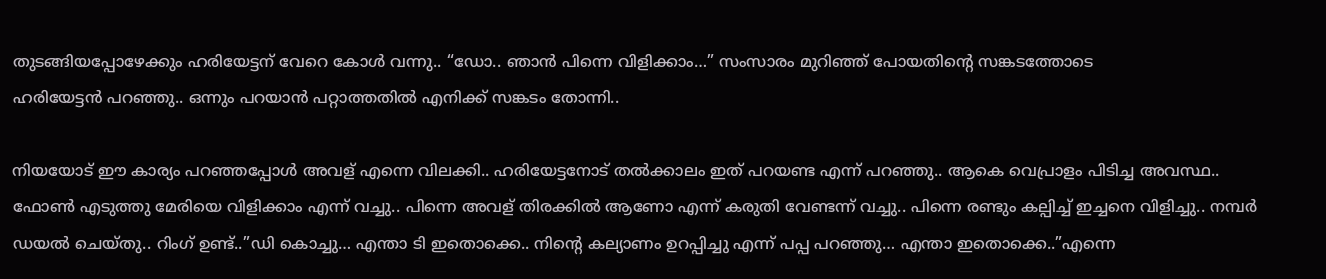തുടങ്ങിയപ്പോഴേക്കും ഹരിയേട്ടന് വേറെ കോൾ വന്നു.. “ഡോ.. ഞാൻ പിന്നെ വിളിക്കാം…” സംസാരം മുറിഞ്ഞ് പോയതിന്റെ സങ്കടത്തോടെ
ഹരിയേട്ടൻ പറഞ്ഞു.. ഒന്നും പറയാന്‍ പറ്റാത്തതിൽ എനിക്ക് സങ്കടം തോന്നി..

നിയയോട് ഈ കാര്യം പറഞ്ഞപ്പോൾ അവള് എന്നെ വിലക്കി.. ഹരിയേട്ടനോട് തല്‍ക്കാലം ഇത് പറയണ്ട എന്ന് പറഞ്ഞു.. ആകെ വെപ്രാളം പിടിച്ച അവസ്ഥ.. ഫോൺ എടുത്തു മേരിയെ വിളിക്കാം എന്ന് വച്ചു.. പിന്നെ അവള് തിരക്കില്‍ ആണോ എന്ന് കരുതി വേണ്ടന്ന് വച്ചു.. പിന്നെ രണ്ടും കല്പിച്ച് ഇച്ചനെ വിളിച്ചു.. നമ്പര്‍ ഡയല്‍ ചെയ്തു.. റിംഗ് ഉണ്ട്..”ഡി കൊച്ചു… എന്താ ടി ഇതൊക്കെ.. നിന്റെ കല്യാണം ഉറപ്പിച്ചു എന്ന് പപ്പ പറഞ്ഞു… എന്താ ഇതൊക്കെ..”എന്നെ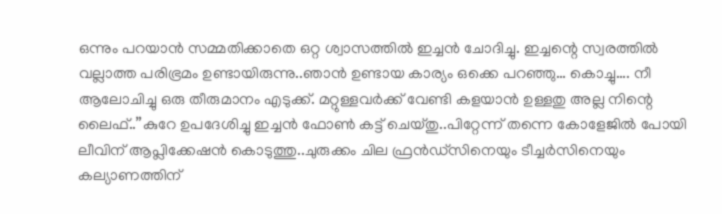ഒന്നും പറയാന്‍ സമ്മതിക്കാതെ ഒറ്റ ശ്വാസത്തില്‍ ഇച്ചൻ ചോദിച്ചു. ഇച്ചന്റെ സ്വരത്തില്‍ വല്ലാത്ത പരിഭ്രമം ഉണ്ടായിരുന്നു..ഞാൻ ഉണ്ടായ കാര്യം ഒക്കെ പറഞ്ഞു… കൊച്ചു…. നീ ആലോചിച്ചു ഒരു തീരുമാനം എടുക്ക്. മറ്റുള്ളവര്‍ക്ക് വേണ്ടി കളയാന്‍ ഉള്ളതു അല്ല നിന്റെ ലൈഫ്..”കുറേ ഉപദേശിച്ചു ഇച്ചൻ ഫോൺ കട്ട് ചെയ്തു..പിറ്റേന്ന് തന്നെ കോളേജിൽ പോയി ലീവിന് ആപ്ലിക്കേഷൻ കൊടുത്തു..ചുരുക്കം ചില ഫ്രന്‍ഡ്സിനെയും ടീച്ചർസിനെയും കല്യാണത്തിന്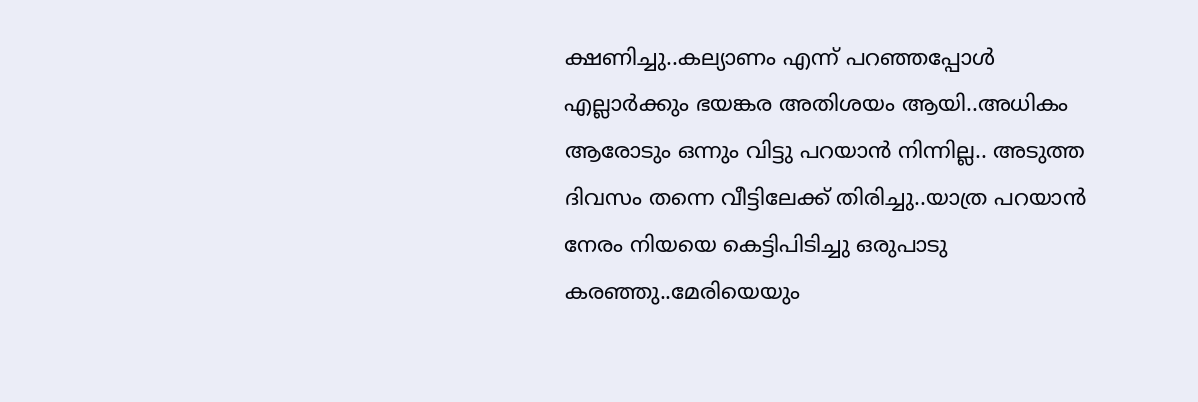ക്ഷണിച്ചു..കല്യാണം എന്ന് പറഞ്ഞപ്പോൾ എല്ലാര്‍ക്കും ഭയങ്കര അതിശയം ആയി..അധികം ആരോടും ഒന്നും വിട്ടു പറയാൻ നിന്നില്ല.. അടുത്ത ദിവസം തന്നെ വീട്ടിലേക്ക് തിരിച്ചു..യാത്ര പറയാന്‍ നേരം നിയയെ കെട്ടിപിടിച്ചു ഒരുപാടു കരഞ്ഞു..മേരിയെയും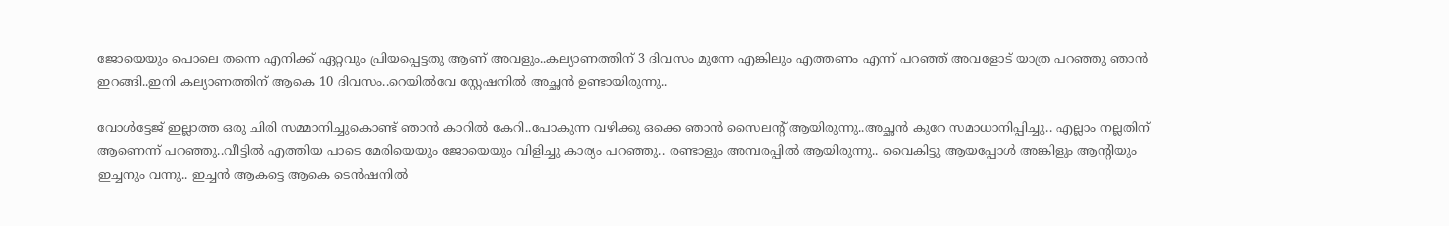ജോയെയും പൊലെ തന്നെ എനിക്ക് ഏറ്റവും പ്രിയപ്പെട്ടതു ആണ് അവളും..കല്യാണത്തിന് 3 ദിവസം മുന്നേ എങ്കിലും എത്തണം എന്ന് പറഞ്ഞ്‌ അവളോട് യാത്ര പറഞ്ഞു ഞാന്‍ ഇറങ്ങി..ഇനി കല്യാണത്തിന് ആകെ 10 ദിവസം..റെയിൽവേ സ്റ്റേഷനില്‍ അച്ഛൻ ഉണ്ടായിരുന്നു..

വോൾട്ടേജ് ഇല്ലാത്ത ഒരു ചിരി സമ്മാനിച്ചുകൊണ്ട് ഞാന്‍ കാറിൽ കേറി..പോകുന്ന വഴിക്കു ഒക്കെ ഞാന്‍ സൈലന്റ് ആയിരുന്നു..അച്ഛൻ കുറേ സമാധാനിപ്പിച്ചു.. എല്ലാം നല്ലതിന് ആണെന്ന് പറഞ്ഞു..വീട്ടിൽ എത്തിയ പാടെ മേരിയെയും ജോയെയും വിളിച്ചു കാര്യം പറഞ്ഞു.. രണ്ടാളും അമ്പരപ്പിൽ ആയിരുന്നു.. വൈകിട്ടു ആയപ്പോൾ അങ്കിളും ആന്റിയും ഇച്ചനും വന്നു.. ഇച്ചൻ ആകട്ടെ ആകെ ടെന്‍ഷനിൽ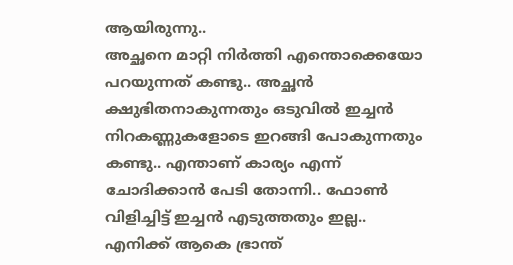ആയിരുന്നു..
അച്ഛനെ മാറ്റി നിർത്തി എന്തൊക്കെയോ പറയുന്നത് കണ്ടു.. അച്ഛൻ ക്ഷുഭിതനാകുന്നതും ഒടുവില്‍ ഇച്ചൻ നിറകണ്ണുകളോടെ ഇറങ്ങി പോകുന്നതും കണ്ടു.. എന്താണ് കാര്യം എന്ന് ചോദിക്കാൻ പേടി തോന്നി.. ഫോൺ വിളിച്ചിട്ട് ഇച്ചൻ എടുത്തതും ഇല്ല.. എനിക്ക് ആകെ ഭ്രാന്ത്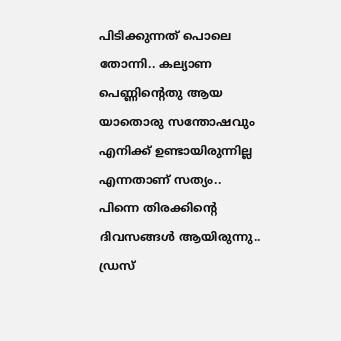പിടിക്കുന്നത് പൊലെ തോന്നി.. കല്യാണ പെണ്ണിന്റെതു ആയ യാതൊരു സന്തോഷവും എനിക്ക് ഉണ്ടായിരുന്നില്ല എന്നതാണ് സത്യം.. പിന്നെ തിരക്കിന്റെ ദിവസങ്ങൾ ആയിരുന്നു.. ഡ്രസ്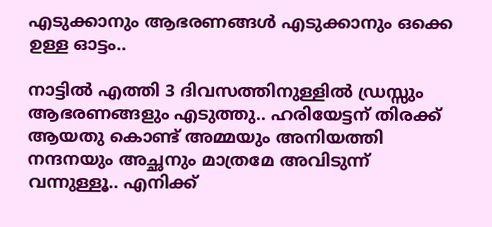എടുക്കാനും ആഭരണങ്ങള്‍ എടുക്കാനും ഒക്കെ ഉള്ള ഓട്ടം..

നാട്ടില്‍ എത്തി 3 ദിവസത്തിനുള്ളില്‍ ഡ്രസ്സും ആഭരണങ്ങളും എടുത്തു.. ഹരിയേട്ടന് തിരക്ക് ആയതു കൊണ്ട് അമ്മയും അനിയത്തി നന്ദനയും അച്ഛനും മാത്രമേ അവിടുന്ന് വന്നുള്ളൂ.. എനിക്ക്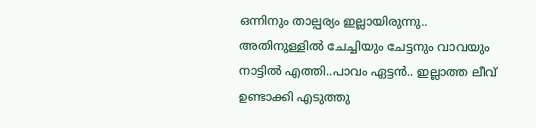ഒന്നിനും താല്പര്യം ഇല്ലായിരുന്നു.. അതിനുള്ളിൽ ചേച്ചിയും ചേട്ടനും വാവയും നാട്ടില്‍ എത്തി..പാവം ഏട്ടന്‍.. ഇല്ലാത്ത ലീവ് ഉണ്ടാക്കി എടുത്തു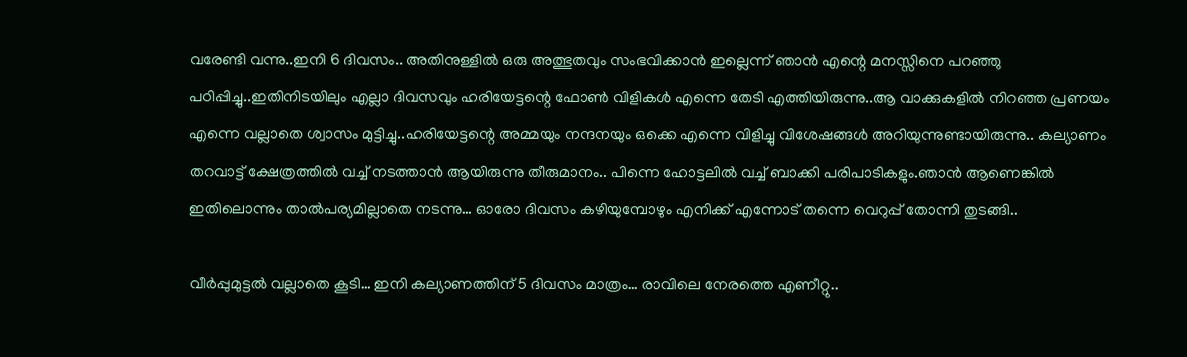വരേണ്ടി വന്നു..ഇനി 6 ദിവസം.. അതിനുള്ളിൽ ഒരു അത്ഭുതവും സംഭവിക്കാന്‍ ഇല്ലെന്ന് ഞാന്‍ എന്റെ മനസ്സിനെ പറഞ്ഞു പഠിപ്പിച്ചു..ഇതിനിടയിലും എല്ലാ ദിവസവും ഹരിയേട്ടന്റെ ഫോൺ വിളികള്‍ എന്നെ തേടി എത്തിയിരുന്നു..ആ വാക്കുകളില്‍ നിറഞ്ഞ പ്രണയം എന്നെ വല്ലാതെ ശ്വാസം മുട്ടിച്ചു..ഹരിയേട്ടന്റെ അമ്മയും നന്ദനയും ഒക്കെ എന്നെ വിളിച്ചു വിശേഷങ്ങൾ അറിയുന്നുണ്ടായിരുന്നു.. കല്യാണം തറവാട്ട് ക്ഷേത്രത്തില്‍ വച്ച് നടത്താൻ ആയിരുന്നു തീരുമാനം.. പിന്നെ ഹോട്ടലിൽ വച്ച് ബാക്കി പരിപാടികളും.ഞാൻ ആണെങ്കില്‍ ഇതിലൊന്നും താല്‍പര്യമില്ലാതെ നടന്നു… ഓരോ ദിവസം കഴിയുമ്പോഴും എനിക്ക് എന്നോട് തന്നെ വെറുപ്പ് തോന്നി തുടങ്ങി..

വീര്‍പ്പുമുട്ടൽ വല്ലാതെ കൂടി… ഇനി കല്യാണത്തിന് 5 ദിവസം മാത്രം… രാവിലെ നേരത്തെ എണീറ്റു..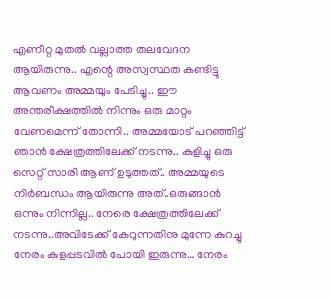എണീറ്റ മുതല്‍ വല്ലാത്ത തലവേദന ആയിരുന്നു.. എന്റെ അസ്വസ്ഥത കണ്ടിട്ടു ആവണം അമ്മയും പേടിച്ചു.. ഈ അന്തരീക്ഷത്തില്‍ നിന്നും ഒരു മാറ്റം വേണമെന്ന് തോന്നി.. അമ്മയോട് പറഞ്ഞിട്ട് ഞാന്‍ ക്ഷേത്രത്തിലേക്ക് നടന്നു.. കുളിച്ചു ഒരു സെറ്റ് സാരി ആണ് ഉടുത്തത്‌.. അമ്മയുടെ നിര്‍ബന്ധം ആയിരുന്നു അത്..ഒരുങ്ങാന്‍ ഒന്നും നിന്നില്ല.. നേരെ ക്ഷേത്രത്തിലേക്ക് നടന്നു..അവിടേക്ക് കേറുന്നതിനു മുന്നേ കുറച്ചു നേരം കുളപ്പടവില്‍ പോയി ഇരുന്നു… നേരം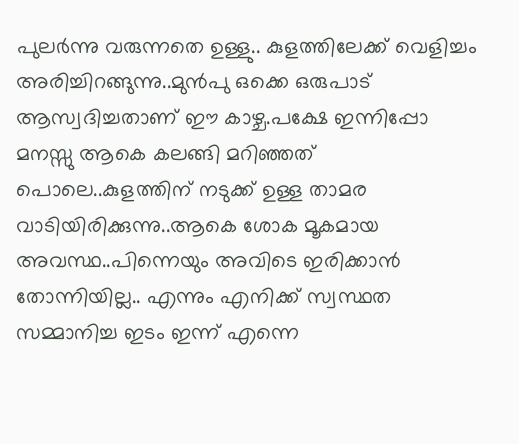പുലർന്നു വരുന്നതെ ഉള്ളു.. കുളത്തിലേക്ക് വെളിച്ചം അരിച്ചിറങ്ങുന്നു..മുന്‍പു ഒക്കെ ഒരുപാട് ആസ്വദിച്ചതാണ് ഈ കാഴ്ച.പക്ഷേ ഇന്നിപ്പോ മനസ്സു ആകെ കലങ്ങി മറിഞ്ഞത് പൊലെ..കുളത്തിന് നടുക്ക് ഉള്ള താമര വാടിയിരിക്കുന്നു..ആകെ ശോക മൂകമായ അവസ്ഥ..പിന്നെയും അവിടെ ഇരിക്കാൻ തോന്നിയില്ല.. എന്നും എനിക്ക് സ്വസ്ഥത സമ്മാനിച്ച ഇടം ഇന്ന് എന്നെ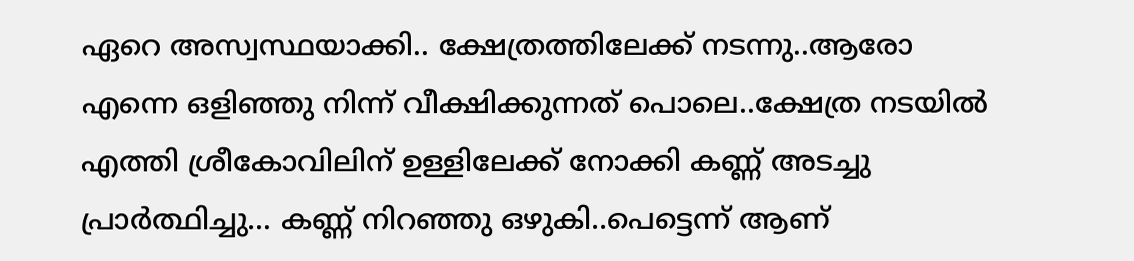ഏറെ അസ്വസ്ഥയാക്കി.. ക്ഷേത്രത്തിലേക്ക് നടന്നു..ആരോ എന്നെ ഒളിഞ്ഞു നിന്ന് വീക്ഷിക്കുന്നത് പൊലെ..ക്ഷേത്ര നടയില്‍ എത്തി ശ്രീകോവിലിന് ഉള്ളിലേക്ക് നോക്കി കണ്ണ് അടച്ചു പ്രാര്‍ത്ഥിച്ചു… കണ്ണ് നിറഞ്ഞു ഒഴുകി..പെട്ടെന്ന് ആണ്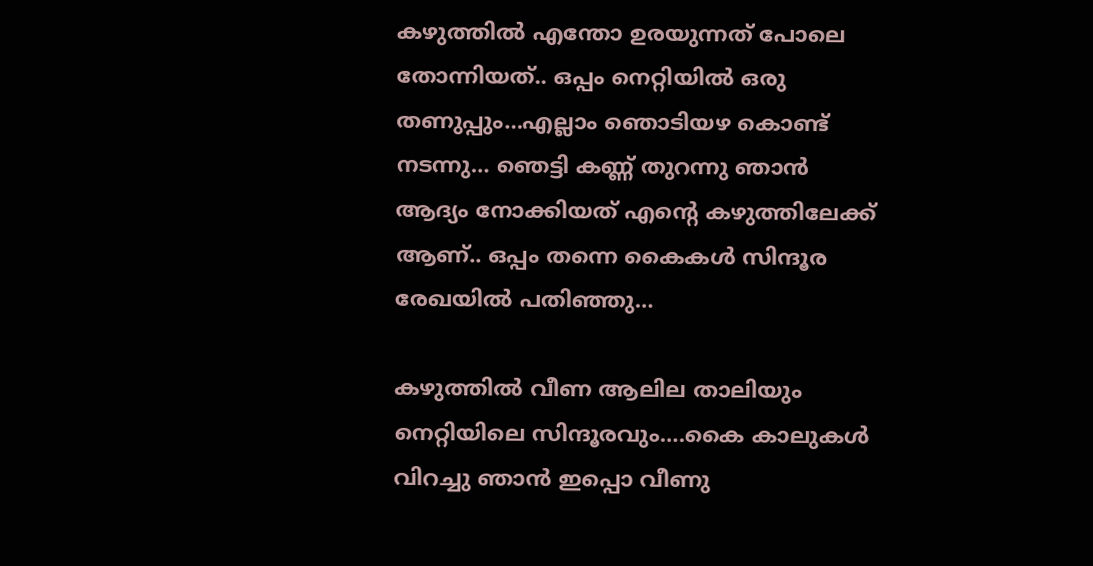കഴുത്തിൽ എന്തോ ഉരയുന്നത് പോലെ തോന്നിയത്.. ഒപ്പം നെറ്റിയില്‍ ഒരു തണുപ്പും…എല്ലാം ഞൊടിയഴ കൊണ്ട് നടന്നു… ഞെട്ടി കണ്ണ് തുറന്നു ഞാന്‍ ആദ്യം നോക്കിയത്‌ എന്റെ കഴുത്തിലേക്ക് ആണ്.. ഒപ്പം തന്നെ കൈകള്‍ സിന്ദൂര രേഖയിൽ പതിഞ്ഞു…

കഴുത്തിൽ വീണ ആലില താലിയും നെറ്റിയിലെ സിന്ദൂരവും….കൈ കാലുകള്‍ വിറച്ചു ഞാന്‍ ഇപ്പൊ വീണു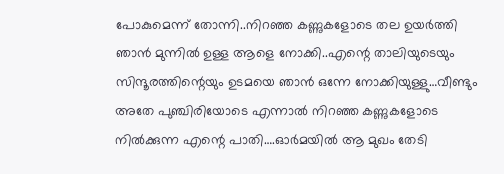പോകുമെന്ന് തോന്നി..നിറഞ്ഞ കണ്ണുകളോടെ തല ഉയർത്തി ഞാന്‍ മുന്നില്‍ ഉള്ള ആളെ നോക്കി..എന്റെ താലിയുടെയും സിന്ദൂരത്തിന്റെയും ഉടമയെ ഞാന്‍ ഒന്നേ നോക്കിയുള്ളു…വീണ്ടും അതേ പുഞ്ചിരിയോടെ എന്നാൽ നിറഞ്ഞ കണ്ണുകളോടെ നില്‍ക്കുന്ന എന്റെ പാതി….ഓര്‍മയില്‍ ആ മുഖം തേടി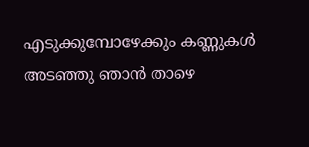എടുക്കുമ്പോഴേക്കും കണ്ണുകൾ അടഞ്ഞു ഞാന്‍ താഴെ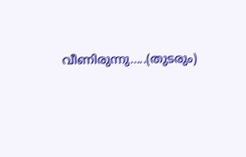വീണിരുന്നു…..(തുടരും)